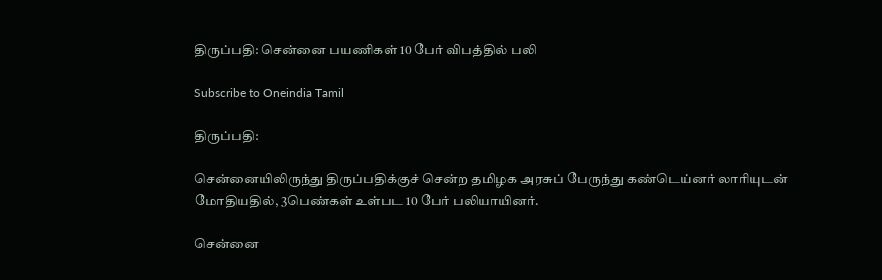திருப்பதி: சென்னை பயணிகள் 10 பேர் விபத்தில் பலி

Subscribe to Oneindia Tamil

திருப்பதி:

சென்னையிலிருந்து திருப்பதிக்குச் சென்ற தமிழக அரசுப் பேருந்து கண்டெய்னர் லாரியுடன் மோதியதில், 3பெண்கள் உள்பட 10 பேர் பலியாயினர்.

சென்னை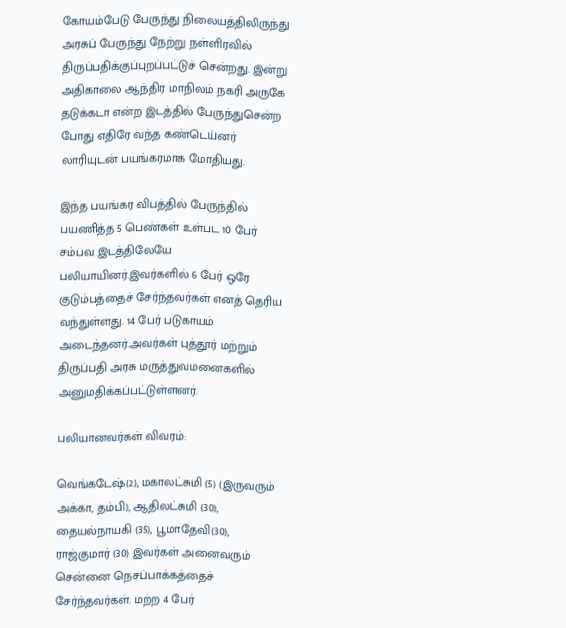கோயம்பேடு பேருந்து நிலையத்திலிருந்து அரசுப் பேருந்து நேற்று நள்ளிரவில் திருப்பதிக்குப்புறப்பட்டுச் சென்றது. இன்று அதிகாலை ஆந்திர மாநிலம் நகரி அருகே தடுக்கடா என்ற இடத்தில் பேருந்துசென்ற போது எதிரே வந்த கண்டெய்னர் லாரியுடன் பயங்கரமாக மோதியது.

இந்த பயங்கர விபத்தில் பேருந்தில் பயணித்த 5 பெண்கள் உள்பட 10 பேர் சம்பவ இடத்திலேயே பலியாயினர்.இவர்களில் 6 பேர் ஒரே குடும்பத்தைச் சேர்ந்தவர்கள் எனத் தெரிய வந்துள்ளது. 14 பேர் படுகாயம் அடைந்தனர்.அவர்கள் புத்தூர் மற்றும் திருப்பதி அரசு மருத்துவமனைகளில் அனுமதிக்கப்பட்டுள்ளனர்.

பலியானவர்கள் விவரம்:

வெங்கடேஷ்(2), மகாலட்சுமி (5) (இருவரும் அக்கா, தம்பி), ஆதிலட்சுமி (30), தையல்நாயகி (35), பூமாதேவி(30), ராஜ்குமார் (30) இவர்கள் அனைவரும் சென்னை நெசப்பாக்கத்தைச் சேர்ந்தவர்கள். மற்ற 4 பேர்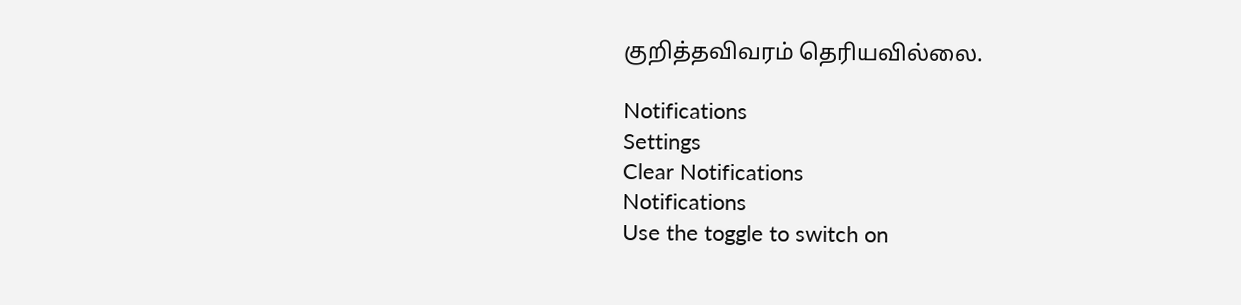குறித்தவிவரம் தெரியவில்லை.

Notifications
Settings
Clear Notifications
Notifications
Use the toggle to switch on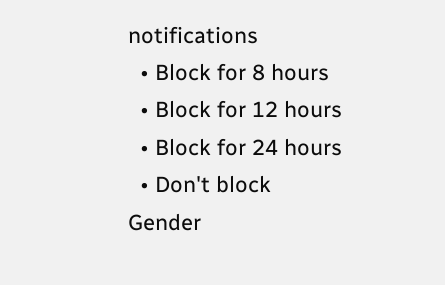notifications
  • Block for 8 hours
  • Block for 12 hours
  • Block for 24 hours
  • Don't block
Gender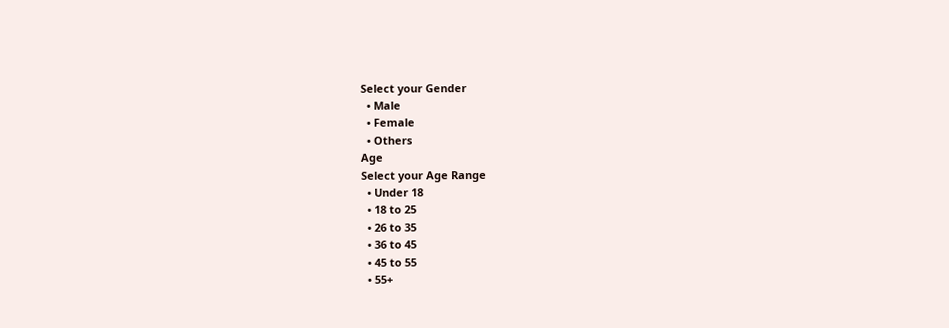Select your Gender
  • Male
  • Female
  • Others
Age
Select your Age Range
  • Under 18
  • 18 to 25
  • 26 to 35
  • 36 to 45
  • 45 to 55
  • 55+